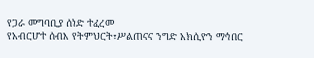የጋራ መግባቢያ ሰነድ ተፈረመ
የአብርሆተ ሰብእ የትምህርት፣ሥልጠናና ንግድ አክሲዮን ማኅበር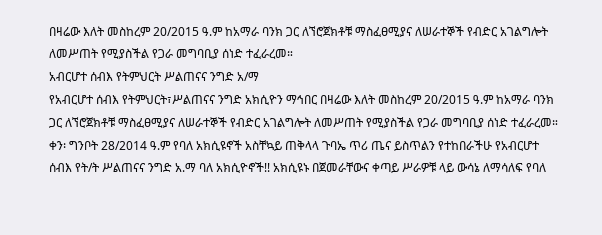በዛሬው እለት መስከረም 20/2015 ዓ.ም ከአማራ ባንክ ጋር ለኘሮጀክቶቹ ማስፈፀሚያና ለሠራተኞች የብድር አገልግሎት ለመሥጠት የሚያስችል የጋራ መግባቢያ ሰነድ ተፈራረመ።
አብርሆተ ሰብእ የትምህርት ሥልጠናና ንግድ አ/ማ
የአብርሆተ ሰብእ የትምህርት፣ሥልጠናና ንግድ አክሲዮን ማኅበር በዛሬው እለት መስከረም 20/2015 ዓ.ም ከአማራ ባንክ ጋር ለኘሮጀክቶቹ ማስፈፀሚያና ለሠራተኞች የብድር አገልግሎት ለመሥጠት የሚያስችል የጋራ መግባቢያ ሰነድ ተፈራረመ።
ቀን፡ ግንቦት 28/2014 ዓ.ም የባለ አክሲዩኖች አስቸኳይ ጠቅላላ ጉባኤ ጥሪ ጤና ይስጥልን የተከበራችሁ የአብርሆተ ሰብእ የት/ት ሥልጠናና ንግድ አ.ማ ባለ አክሲዮኖች!! አክሲዩኑ በጀመራቸውና ቀጣይ ሥራዎቹ ላይ ውሳኔ ለማሳለፍ የባለ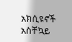አክሲዩኖች አስቸኳይ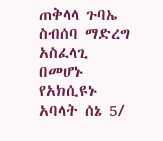ጠቅላላ ጉባኤ ስብሰባ ማድረግ አስፈላጊ በመሆኑ የአክሲዩኑ አባላት ሰኔ 5/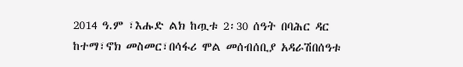2014 ዓ.ም ፣እሑድ ልክ ከጧቱ 2፡30 ሰዓት በባሕር ዳር ከተማ፣ኖክ መስመር፣በሳፋሪ ሞል መሰብሰቢያ አዳራሽበሰዓቱ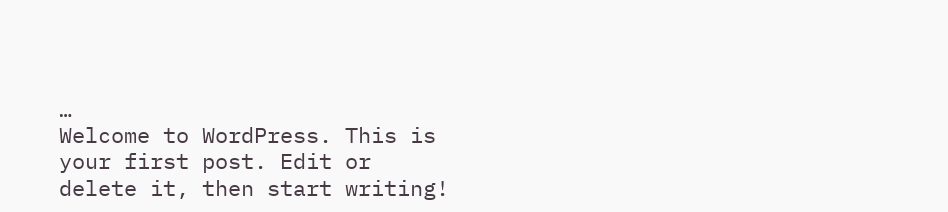…
Welcome to WordPress. This is your first post. Edit or delete it, then start writing!